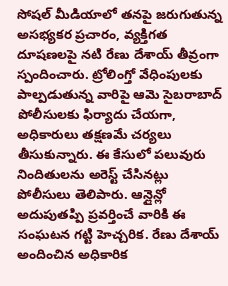సోషల్ మీడియాలో తనపై జరుగుతున్న అసభ్యకర ప్రచారం, వ్యక్తిగత దూషణలపై నటి రేణు దేశాయ్ తీవ్రంగా స్పందించారు. ట్రోలింగ్తో వేధింపులకు పాల్పడుతున్న వారిపై ఆమె సైబరాబాద్ పోలీసులకు ఫిర్యాదు చేయగా, అధికారులు తక్షణమే చర్యలు తీసుకున్నారు. ఈ కేసులో పలువురు నిందితులను అరెస్ట్ చేసినట్లు పోలీసులు తెలిపారు. ఆన్లైన్లో అదుపుతప్పి ప్రవర్తించే వారికి ఈ సంఘటన గట్టి హెచ్చరిక. రేణు దేశాయ్ అందించిన అధికారిక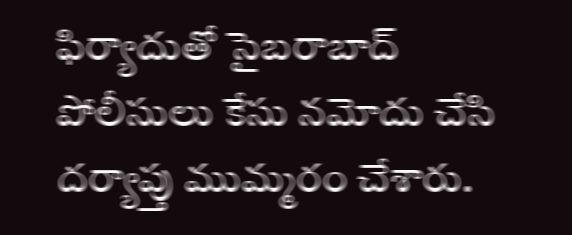ఫిర్యాదుతో సైబరాబాద్ పోలీసులు కేసు నమోదు చేసి దర్యాప్తు ముమ్మరం చేశారు.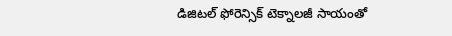డిజిటల్ ఫోరెన్సిక్ టెక్నాలజీ సాయంతో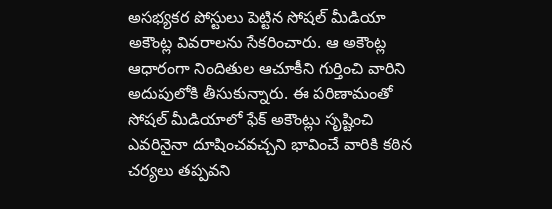అసభ్యకర పోస్టులు పెట్టిన సోషల్ మీడియా అకౌంట్ల వివరాలను సేకరించారు. ఆ అకౌంట్ల ఆధారంగా నిందితుల ఆచూకీని గుర్తించి వారిని అదుపులోకి తీసుకున్నారు. ఈ పరిణామంతో సోషల్ మీడియాలో ఫేక్ అకౌంట్లు సృష్టించి ఎవరినైనా దూషించవచ్చని భావించే వారికి కఠిన చర్యలు తప్పవని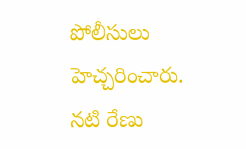పోలీసులు హెచ్చరించారు.
నటి రేణు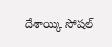దేశాయ్కి సోషల్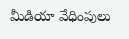మీడియా వేధింపులు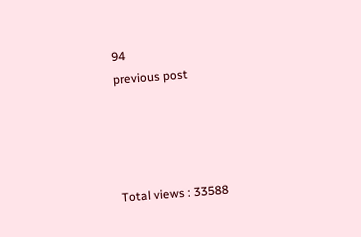94
previous post




Total views : 33588